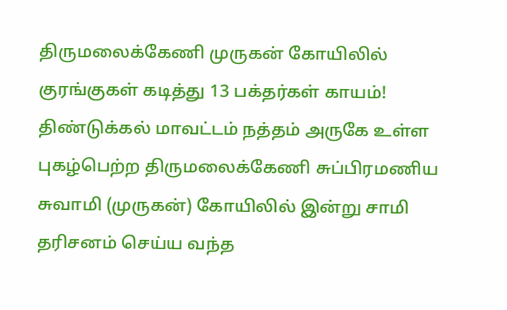திருமலைக்கேணி முருகன் கோயிலில் குரங்குகள் கடித்து 13 பக்தர்கள் காயம்!
திண்டுக்கல் மாவட்டம் நத்தம் அருகே உள்ள புகழ்பெற்ற திருமலைக்கேணி சுப்பிரமணிய சுவாமி (முருகன்) கோயிலில் இன்று சாமி தரிசனம் செய்ய வந்த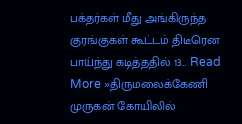பக்தர்கள் மீது அங்கிருந்த குரங்குகள் கூட்டம் திடீரென பாய்ந்து கடித்ததில் 13… Read More »திருமலைக்கேணி முருகன் கோயிலில்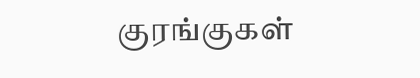குரங்குகள்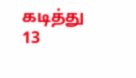கடித்து 13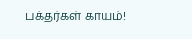பக்தர்கள் காயம்!